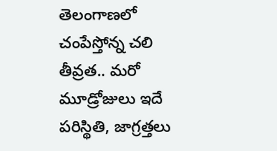తెలంగాణలో చంపేస్తోన్న చలి తీవ్రత.. మరో మూడ్రోజులు ఇదే పరిస్థితి, జాగ్రత్తలు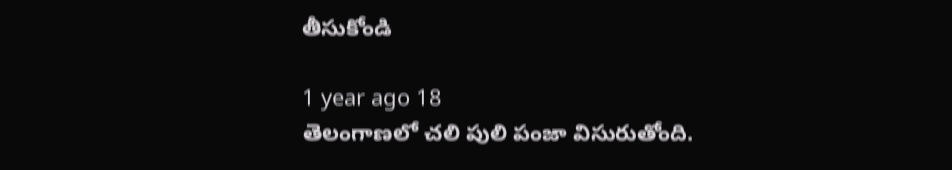తీసుకోండి

1 year ago 18
తెలంగాణలో చలి పులి పంజా విసురుతోంది.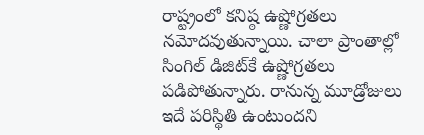రాష్ట్రంలో కనిష్ఠ ఉష్ణోగ్రతలు నమోదవుతున్నాయి. చాలా ప్రాంతాల్లో సింగిల్ డిజిట్‌కే ఉష్ణోగ్రతలు పడిపోతున్నారు. రానున్న మూడ్రోజులు ఇదే పరిస్థితి ఉంటుందని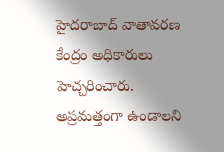హైదరాబాద్ వాతావరణ కేంద్రం అధికారులు హెచ్చరించారు. అప్రమత్తంగా ఉండాలని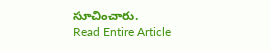సూచించారు.
Read Entire Article